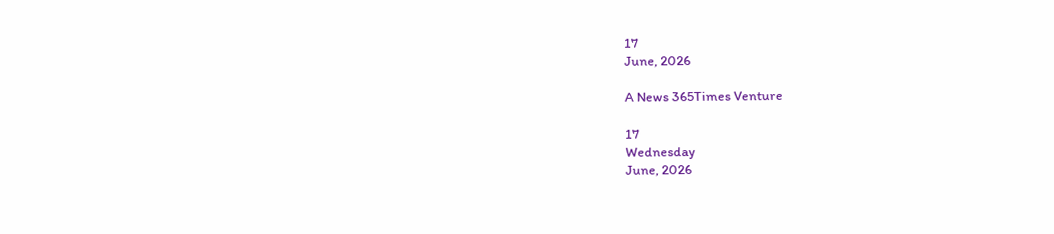17
June, 2026

A News 365Times Venture

17
Wednesday
June, 2026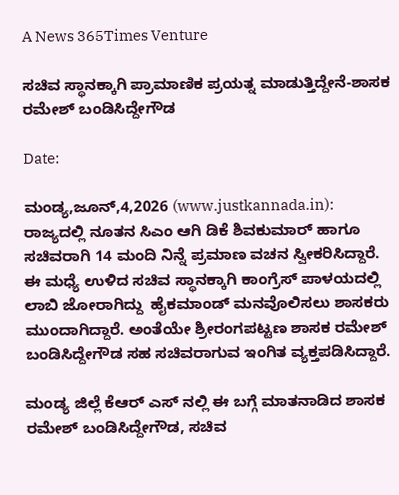A News 365Times Venture

ಸಚಿವ ಸ್ಥಾನಕ್ಕಾಗಿ ಪ್ರಾಮಾಣಿಕ ಪ್ರಯತ್ನ ಮಾಡುತ್ತಿದ್ದೇನೆ-ಶಾಸಕ ರಮೇಶ್ ಬಂಡಿಸಿದ್ದೇಗೌಡ

Date:

ಮಂಡ್ಯ,ಜೂನ್,4,2026 (www.justkannada.in):  ರಾಜ್ಯದಲ್ಲಿ ನೂತನ ಸಿಎಂ ಆಗಿ ಡಿಕೆ ಶಿವಕುಮಾರ್ ಹಾಗೂ ಸಚಿವರಾಗಿ 14 ಮಂದಿ ನಿನ್ನೆ ಪ್ರಮಾಣ ವಚನ ಸ್ವೀಕರಿಸಿದ್ದಾರೆ. ಈ ಮಧ್ಯೆ ಉಳಿದ ಸಚಿವ ಸ್ಥಾನಕ್ಕಾಗಿ ಕಾಂಗ್ರೆಸ್ ಪಾಳಯದಲ್ಲಿ ಲಾಬಿ ಜೋರಾಗಿದ್ದು  ಹೈಕಮಾಂಡ್ ಮನವೊಲಿಸಲು ಶಾಸಕರು ಮುಂದಾಗಿದ್ದಾರೆ. ಅಂತೆಯೇ ಶ್ರೀರಂಗಪಟ್ಟಣ ಶಾಸಕ ರಮೇಶ್ ಬಂಡಿಸಿದ್ದೇಗೌಡ ಸಹ ಸಚಿವರಾಗುವ ಇಂಗಿತ ವ್ಯಕ್ತಪಡಿಸಿದ್ದಾರೆ.

ಮಂಡ್ಯ ಜಿಲ್ಲೆ ಕೆಆರ್ ಎಸ್ ನಲ್ಲಿ ಈ ಬಗ್ಗೆ ಮಾತನಾಡಿದ ಶಾಸಕ ರಮೇಶ್ ಬಂಡಿಸಿದ್ದೇಗೌಡ, ಸಚಿವ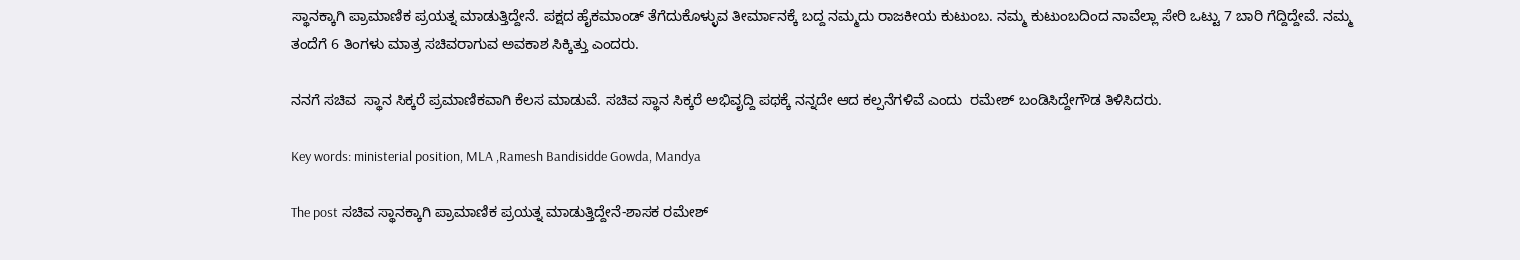ಸ್ಥಾನಕ್ಕಾಗಿ ಪ್ರಾಮಾಣಿಕ ಪ್ರಯತ್ನ ಮಾಡುತ್ತಿದ್ದೇನೆ. ಪಕ್ಷದ ಹೈಕಮಾಂಡ್ ತೆಗೆದುಕೊಳ್ಳುವ ತೀರ್ಮಾನಕ್ಕೆ ಬದ್ದ ನಮ್ಮದು ರಾಜಕೀಯ ಕುಟುಂಬ. ನಮ್ಮ ಕುಟುಂಬದಿಂದ ನಾವೆಲ್ಲಾ ಸೇರಿ ಒಟ್ಟು 7 ಬಾರಿ ಗೆದ್ದಿದ್ದೇವೆ. ನಮ್ಮ ತಂದೆಗೆ 6 ತಿಂಗಳು ಮಾತ್ರ ಸಚಿವರಾಗುವ ಅವಕಾಶ ಸಿಕ್ಕಿತ್ತು ಎಂದರು.

ನನಗೆ ಸಚಿವ  ಸ್ಥಾನ ಸಿಕ್ಕರೆ ಪ್ರಮಾಣಿಕವಾಗಿ ಕೆಲಸ ಮಾಡುವೆ. ಸಚಿವ ಸ್ಥಾನ ಸಿಕ್ಕರೆ ಅಭಿವೃದ್ದಿ ಪಥಕ್ಕೆ ನನ್ನದೇ ಆದ ಕಲ್ಪನೆಗಳಿವೆ ಎಂದು  ರಮೇಶ್ ಬಂಡಿಸಿದ್ದೇಗೌಡ ತಿಳಿಸಿದರು.

Key words: ministerial position, MLA ,Ramesh Bandisidde Gowda, Mandya

The post ಸಚಿವ ಸ್ಥಾನಕ್ಕಾಗಿ ಪ್ರಾಮಾಣಿಕ ಪ್ರಯತ್ನ ಮಾಡುತ್ತಿದ್ದೇನೆ-ಶಾಸಕ ರಮೇಶ್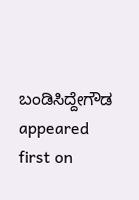ಬಂಡಿಸಿದ್ದೇಗೌಡ appeared first on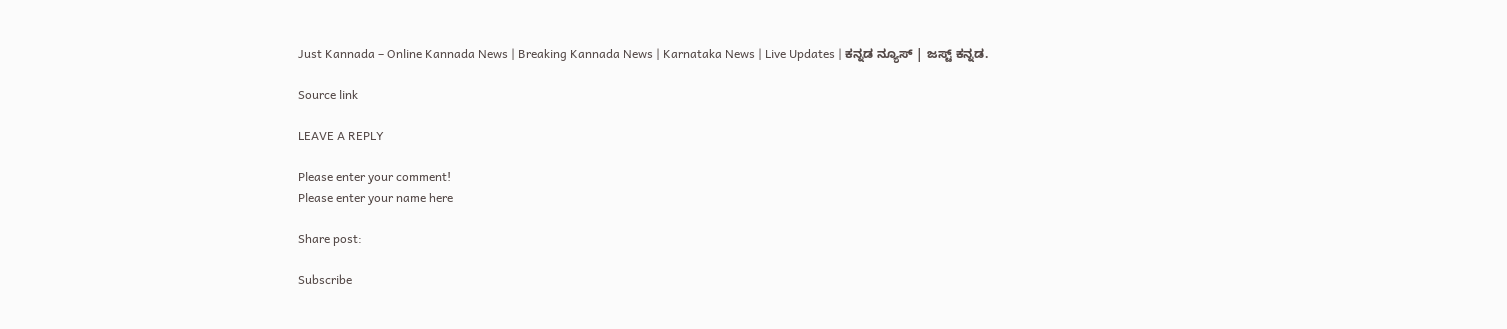Just Kannada – Online Kannada News | Breaking Kannada News | Karnataka News | Live Updates | ಕನ್ನಡ ನ್ಯೂಸ್ | ಜಸ್ಟ್ ಕನ್ನಡ.

Source link

LEAVE A REPLY

Please enter your comment!
Please enter your name here

Share post:

Subscribe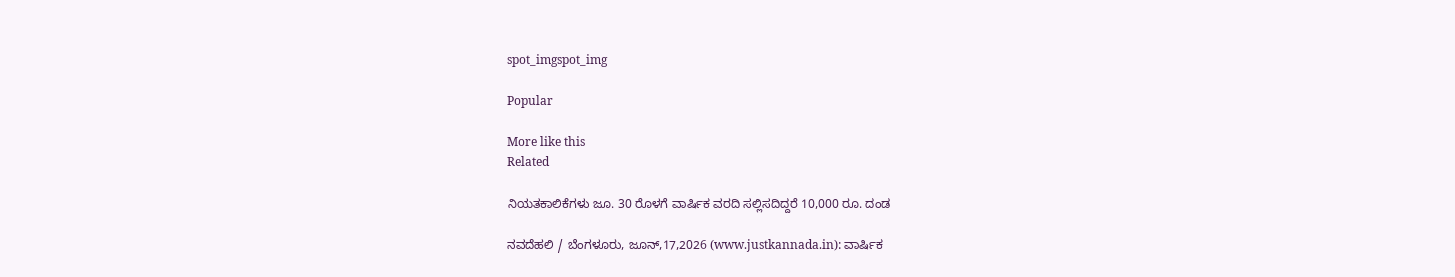spot_imgspot_img

Popular

More like this
Related

ನಿಯತಕಾಲಿಕೆಗಳು ಜೂ. 30 ರೊಳಗೆ ವಾರ್ಷಿಕ ವರದಿ ಸಲ್ಲಿಸದಿದ್ದರೆ 10,000 ರೂ. ದಂಡ

ನವದೆಹಲಿ / ಬೆಂಗಳೂರು, ಜೂನ್‌,17,2026 (www.justkannada.in): ವಾರ್ಷಿಕ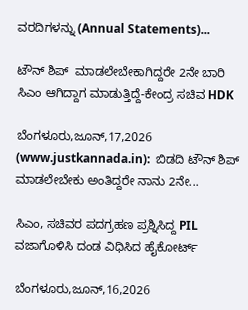ವರದಿಗಳನ್ನು (Annual Statements)...

ಟೌನ್ ಶಿಪ್  ಮಾಡಲೇಬೇಕಾಗಿದ್ದರೇ 2ನೇ ಬಾರಿ ಸಿಎಂ ಆಗಿದ್ದಾಗ ಮಾಡುತ್ತಿದ್ದೆ-ಕೇಂದ್ರ ಸಚಿವ HDK

ಬೆಂಗಳೂರು,ಜೂನ್,17,2026 (www.justkannada.in):  ಬಿಡದಿ ಟೌನ್ ಶಿಪ್ ಮಾಡಲೇಬೇಕು ಅಂತಿದ್ದರೇ ನಾನು 2ನೇ...

ಸಿಎಂ, ಸಚಿವರ ಪದಗ್ರಹಣ ಪ್ರಶ್ನಿಸಿದ್ದ PIL ವಜಾಗೊಳಿಸಿ ದಂಡ ವಿಧಿಸಿದ ಹೈಕೋರ್ಟ್

ಬೆಂಗಳೂರು,ಜೂನ್,16,2026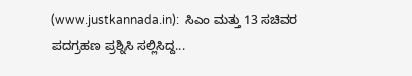(www.justkannada.in):  ಸಿಎಂ ಮತ್ತು 13 ಸಚಿವರ ಪದಗ್ರಹಣ ಪ್ರಶ್ನಿಸಿ ಸಲ್ಲಿಸಿದ್ದ...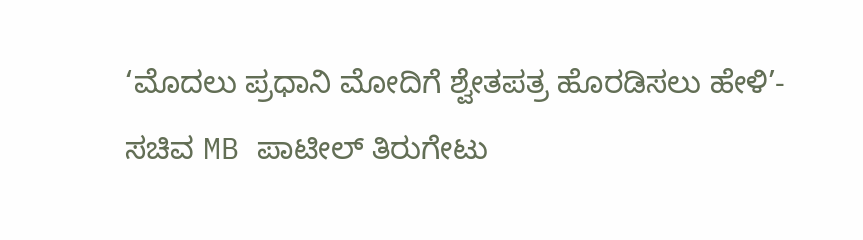‘ಮೊದಲು ಪ್ರಧಾನಿ ಮೋದಿಗೆ ಶ್ವೇತಪತ್ರ ಹೊರಡಿಸಲು ಹೇಳಿ’- ಸಚಿವ MB ಪಾಟೀಲ್ ತಿರುಗೇಟು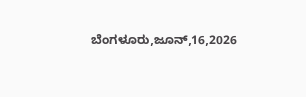ಬೆಂಗಳೂರು,ಜೂನ್,16,2026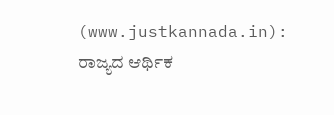(www.justkannada.in):  ರಾಜ್ಯದ ಆರ್ಥಿಕ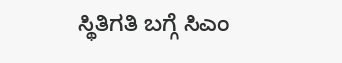ಸ್ಥಿತಿಗತಿ ಬಗ್ಗೆ ಸಿಎಂ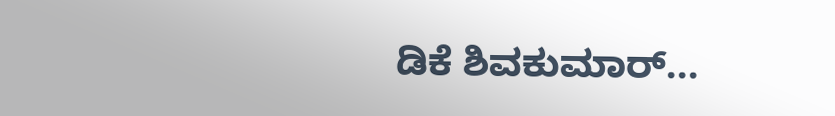ಡಿಕೆ ಶಿವಕುಮಾರ್...